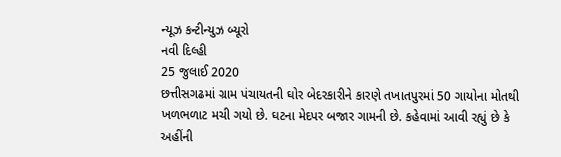ન્યૂઝ કન્ટીન્યુઝ બ્યૂરો
નવી દિલ્હી
25 જુલાઈ 2020
છત્તીસગઢમાં ગ્રામ પંચાયતની ઘોર બેદરકારીને કારણે તખાતપુરમાં 50 ગાયોના મોતથી ખળભળાટ મચી ગયો છે. ઘટના મેદપર બજાર ગામની છે. કહેવામાં આવી રહ્યું છે કે અહીંની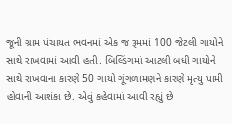જૂની ગ્રામ પંચાયત ભવનમાં એક જ રૂમમાં 100 જેટલી ગાયોને સાથે રાખવામાં આવી હતી. બિલ્ડિંગમાં આટલી બધી ગાયોને સાથે રાખવાના કારણે 50 ગાયો ગૂંગળામણને કારણે મૃત્યુ પામી હોવાની આશંકા છે. એવું કહેવામાં આવી રહ્યું છે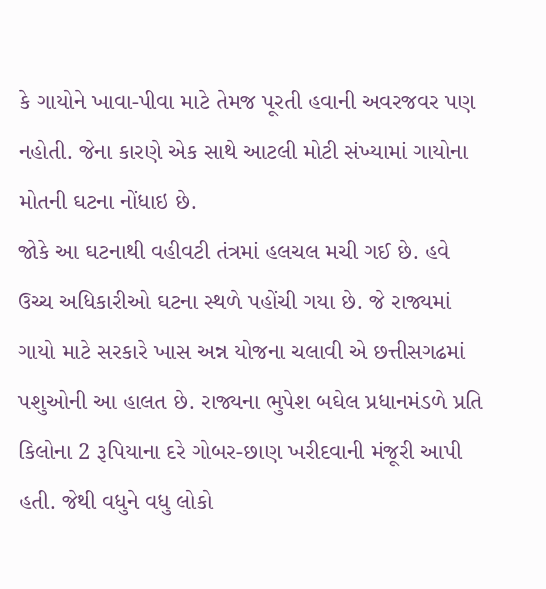કે ગાયોને ખાવા-પીવા માટે તેમજ પૂરતી હવાની અવરજવર પણ નહોતી. જેના કારણે એક સાથે આટલી મોટી સંખ્યામાં ગાયોના મોતની ઘટના નોંધાઇ છે.
જોકે આ ઘટનાથી વહીવટી તંત્રમાં હલચલ મચી ગઈ છે. હવે ઉચ્ચ અધિકારીઓ ઘટના સ્થળે પહોંચી ગયા છે. જે રાજ્યમાં ગાયો માટે સરકારે ખાસ અન્ન યોજના ચલાવી એ છત્તીસગઢમાં પશુઓની આ હાલત છે. રાજ્યના ભુપેશ બઘેલ પ્રધાનમંડળે પ્રતિ કિલોના 2 રૂપિયાના દરે ગોબર-છાણ ખરીદવાની મંજૂરી આપી હતી. જેથી વધુને વધુ લોકો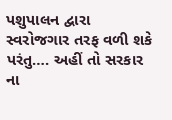પશુપાલન દ્વારા સ્વરોજગાર તરફ વળી શકે પરંતુ…. અહીં તો સરકાર ના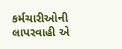કર્મચારીઓની લાપરવાહી એ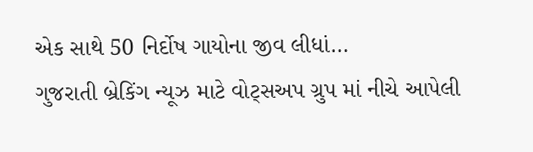એક સાથે 50 નિર્દોષ ગાયોના જીવ લીધાં…
ગુજરાતી બ્રેકિંગ ન્યૂઝ માટે વોટ્સઅપ ગ્રુપ માં નીચે આપેલી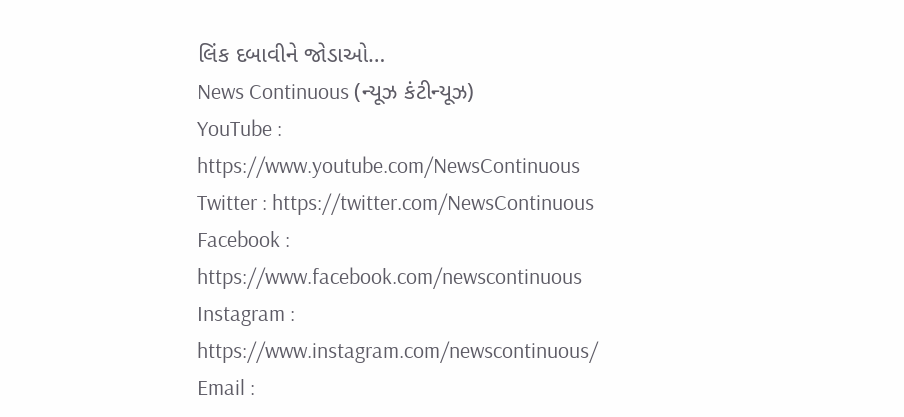લિંક દબાવીને જોડાઓ…
News Continuous (ન્યૂઝ કંટીન્યૂઝ)
YouTube : https://www.youtube.com/NewsContinuous
Twitter : https://twitter.com/NewsContinuous
Facebook : https://www.facebook.com/newscontinuous
Instagram : https://www.instagram.com/newscontinuous/
Email :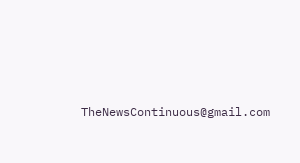TheNewsContinuous@gmail.com